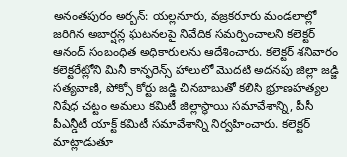అనంతపురం అర్బన్: యల్లనూరు, వజ్రకరూరు మండలాల్లో జరిగిన అబార్షన్ల ఘటనలపై నివేదిక సమర్పించాలని కలెక్టర్ ఆనంద్ సంబంధిత అధికారులను ఆదేశించారు. కలెక్టర్ శనివారం కలెక్టరేట్లోని మినీ కాన్ఫరెన్స్ హాలులో మొదటి అదనపు జిల్లా జడ్జి సత్యవాణి, పోక్సో కోర్టు జడ్జి చినబాబుతో కలిసి భ్రూణహత్యల నిషేధ చట్టం అమలు కమిటీ జిల్లాస్థాయి సమావేశాన్ని, పీసీ పీఎన్డీటీ యాక్ట్ కమిటీ సమావేశాన్ని నిర్వహించారు. కలెక్టర్ మాట్లాడుతూ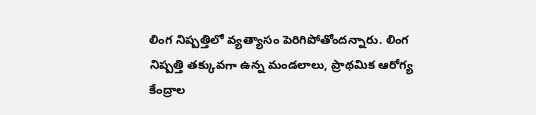లింగ నిష్పత్తిలో వ్యత్యాసం పెరిగిపోతోందన్నారు. లింగ నిష్పత్తి తక్కువగా ఉన్న మండలాలు, ప్రాథమిక ఆరోగ్య కేంద్రాల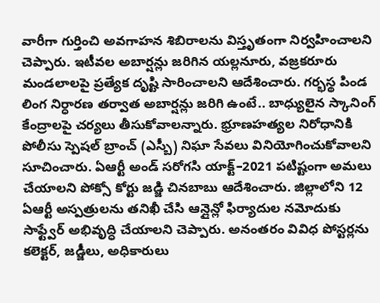వారీగా గుర్తించి అవగాహన శిబిరాలను విస్తృతంగా నిర్వహించాలని చెప్పారు. ఇటీవల అబార్షన్లు జరిగిన యల్లనూరు, వజ్రకరూరు మండలాలపై ప్రత్యేక దృష్టి సారించాలని ఆదేశించారు. గర్భస్థ పిండ లింగ నిర్ధారణ తర్వాత అబార్షన్లు జరిగి ఉంటే.. బాధ్యులైన స్కానింగ్ కేంద్రాలపై చర్యలు తీసుకోవాలన్నారు. భ్రూణహత్యల నిరోధానికి పోలీసు స్పెషల్ బ్రాంచ్ (ఎస్బీ) నిఘా సేవలు వినియోగించుకోవాలని సూచించారు. ఏఆర్టీ అండ్ సరోగసి యాక్ట్–2021 పటిష్టంగా అమలు చేయాలని పోక్సో కోర్టు జడ్జి చినబాబు ఆదేశించారు. జిల్లాలోని 12 ఏఆర్టీ అస్పత్రులను తనిఖీ చేసి ఆన్లైన్లో ఫిర్యాదుల నమోదుకు సాఫ్ట్వేర్ అభివృద్ధి చేయాలని చెప్పారు. అనంతరం వివిధ పోస్టర్లను కలెక్టర్, జడ్జీలు, అధికారులు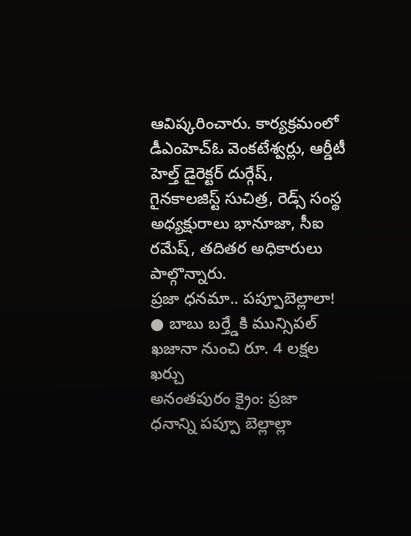ఆవిష్కరించారు. కార్యక్రమంలో డీఎంహెచ్ఓ వెంకటేశ్వర్లు, ఆర్డీటీ హెల్త్ డైరెక్టర్ దుర్గేష్, గైనకాలజిస్ట్ సుచిత్ర, రెడ్స్ సంస్థ అధ్యక్షురాలు భానూజా, సీఐ రమేష్, తదితర అధికారులు పాల్గొన్నారు.
ప్రజా ధనమా.. పప్పూబెల్లాలా!
● బాబు బర్త్డేకి మున్సిపల్ ఖజానా నుంచి రూ. 4 లక్షల ఖర్చు
అనంతపురం క్రైం: ప్రజా ధనాన్ని పప్పూ బెల్లాల్లా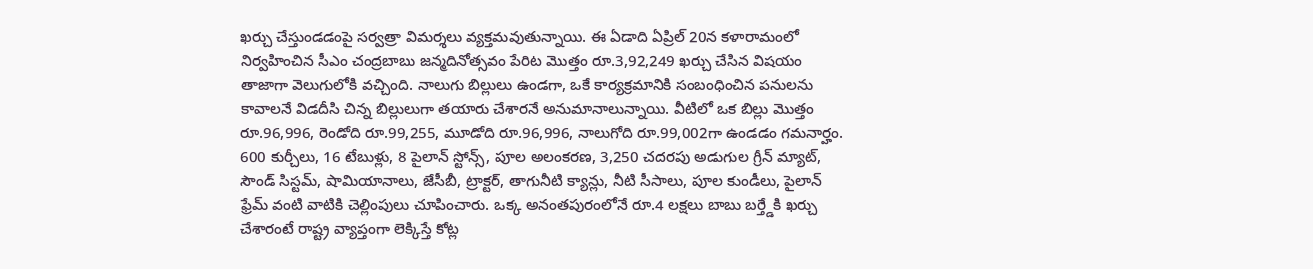ఖర్చు చేస్తుండడంపై సర్వత్రా విమర్శలు వ్యక్తమవుతున్నాయి. ఈ ఏడాది ఏప్రిల్ 20న కళారామంలో నిర్వహించిన సీఎం చంద్రబాబు జన్మదినోత్సవం పేరిట మొత్తం రూ.3,92,249 ఖర్చు చేసిన విషయం తాజాగా వెలుగులోకి వచ్చింది. నాలుగు బిల్లులు ఉండగా, ఒకే కార్యక్రమానికి సంబంధించిన పనులను కావాలనే విడదీసి చిన్న బిల్లులుగా తయారు చేశారనే అనుమానాలున్నాయి. వీటిలో ఒక బిల్లు మొత్తం రూ.96,996, రెండోది రూ.99,255, మూడోది రూ.96,996, నాలుగోది రూ.99,002గా ఉండడం గమనార్హం. 600 కుర్చీలు, 16 టేబుళ్లు, 8 పైలాన్ స్టోన్స్, పూల అలంకరణ, 3,250 చదరపు అడుగుల గ్రీన్ మ్యాట్, సౌండ్ సిస్టమ్, షామియానాలు, జేసీబీ, ట్రాక్టర్, తాగునీటి క్యాన్లు, నీటి సీసాలు, పూల కుండీలు, పైలాన్ ఫ్రేమ్ వంటి వాటికి చెల్లింపులు చూపించారు. ఒక్క అనంతపురంలోనే రూ.4 లక్షలు బాబు బర్త్డేకి ఖర్చు చేశారంటే రాష్ట్ర వ్యాప్తంగా లెక్కిస్తే కోట్ల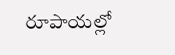రూపాయల్లో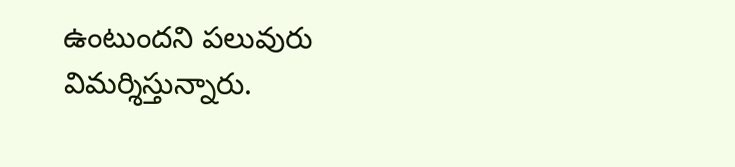ఉంటుందని పలువురు విమర్శిస్తున్నారు.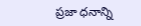ప్రజా ధనాన్ని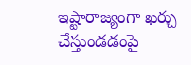ఇష్టారాజ్యంగా ఖర్చు చేస్తుండడంపై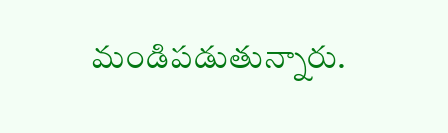మండిపడుతున్నారు.